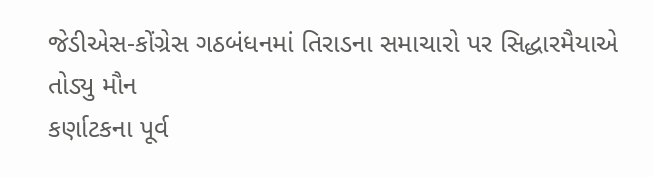જેડીએસ-કોંગ્રેસ ગઠબંધનમાં તિરાડના સમાચારો પર સિદ્ધારમૈયાએ તોડ્યુ મૌન
કર્ણાટકના પૂર્વ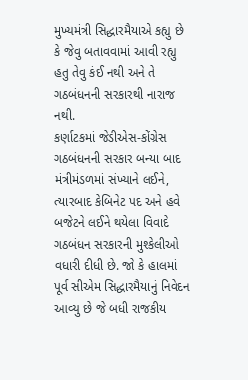મુખ્યમંત્રી સિદ્ધારમૈયાએ કહ્યુ છે કે જેવુ બતાવવામાં આવી રહ્યુ હતુ તેવુ કંઈ નથી અને તે ગઠબંધનની સરકારથી નારાજ નથી.
કર્ણાટકમાં જેડીએસ-કોંગ્રેસ ગઠબંધનની સરકાર બન્યા બાદ મંત્રીમંડળમાં સંખ્યાને લઈને, ત્યારબાદ કેબિનેટ પદ અને હવે બજેટને લઈને થયેલા વિવાદે ગઠબંધન સરકારની મુશ્કેલીઓ વધારી દીધી છે. જો કે હાલમાં પૂર્વ સીએમ સિદ્ધારમૈયાનું નિવેદન આવ્યુ છે જે બધી રાજકીય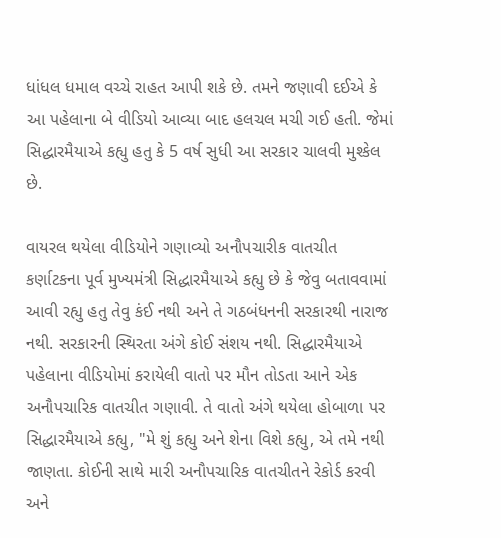ધાંધલ ધમાલ વચ્ચે રાહત આપી શકે છે. તમને જણાવી દઈએ કે આ પહેલાના બે વીડિયો આવ્યા બાદ હલચલ મચી ગઈ હતી. જેમાં સિદ્ધારમૈયાએ કહ્યુ હતુ કે 5 વર્ષ સુધી આ સરકાર ચાલવી મુશ્કેલ છે.

વાયરલ થયેલા વીડિયોને ગણાવ્યો અનૌપચારીક વાતચીત
કર્ણાટકના પૂર્વ મુખ્યમંત્રી સિદ્ધારમૈયાએ કહ્યુ છે કે જેવુ બતાવવામાં આવી રહ્યુ હતુ તેવુ કંઈ નથી અને તે ગઠબંધનની સરકારથી નારાજ નથી. સરકારની સ્થિરતા અંગે કોઈ સંશય નથી. સિદ્ધારમૈયાએ પહેલાના વીડિયોમાં કરાયેલી વાતો પર મૌન તોડતા આને એક અનૌપચારિક વાતચીત ગણાવી. તે વાતો અંગે થયેલા હોબાળા પર સિદ્ધારમૈયાએ કહ્યુ, "મે શું કહ્યુ અને શેના વિશે કહ્યુ, એ તમે નથી જાણતા. કોઈની સાથે મારી અનૌપચારિક વાતચીતને રેકોર્ડ કરવી અને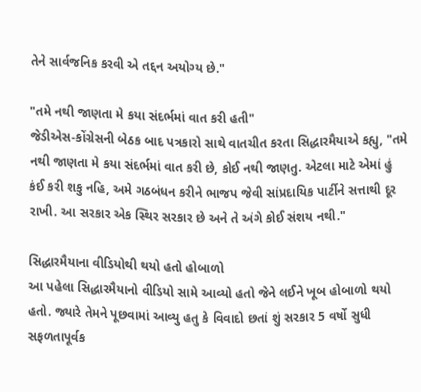તેને સાર્વજનિક કરવી એ તદ્દન અયોગ્ય છે."

"તમે નથી જાણતા મે કયા સંદર્ભમાં વાત કરી હતી"
જેડીએસ-કોંગ્રેસની બેઠક બાદ પત્રકારો સાથે વાતચીત કરતા સિદ્ધારમૈયાએ કહ્યુ, "તમે નથી જાણતા મે કયા સંદર્ભમાં વાત કરી છે, કોઈ નથી જાણતુ. એટલા માટે એમાં હું કંઈ કરી શકુ નહિ, અમે ગઠબંધન કરીને ભાજપ જેવી સાંપ્રદાયિક પાર્ટીને સત્તાથી દૂર રાખી. આ સરકાર એક સ્થિર સરકાર છે અને તે અંગે કોઈ સંશય નથી."

સિદ્ધારમૈયાના વીડિયોથી થયો હતો હોબાળો
આ પહેલા સિદ્ધારમૈયાનો વીડિયો સામે આવ્યો હતો જેને લઈને ખૂબ હોબાળો થયો હતો. જ્યારે તેમને પૂછવામાં આવ્યુ હતુ કે વિવાદો છતાં શું સરકાર 5 વર્ષો સુધી સફળતાપૂર્વક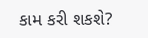કામ કરી શકશે?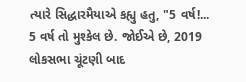ત્યારે સિદ્ધારમૈયાએ કહ્યુ હતુ, "5 વર્ષ!... 5 વર્ષ તો મુશ્કેલ છે. જોઈએ છે, 2019 લોકસભા ચૂંટણી બાદ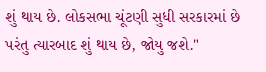શું થાય છે. લોકસભા ચૂંટણી સુધી સરકારમાં છે પરંતુ ત્યારબાદ શું થાય છે, જોયુ જશે."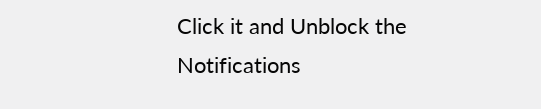Click it and Unblock the Notifications